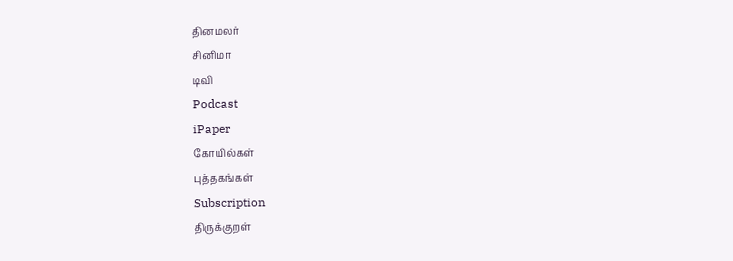தினமலர்
சினிமா
டிவி
Podcast
iPaper
கோயில்கள்
புத்தகங்கள்
Subscription
திருக்குறள்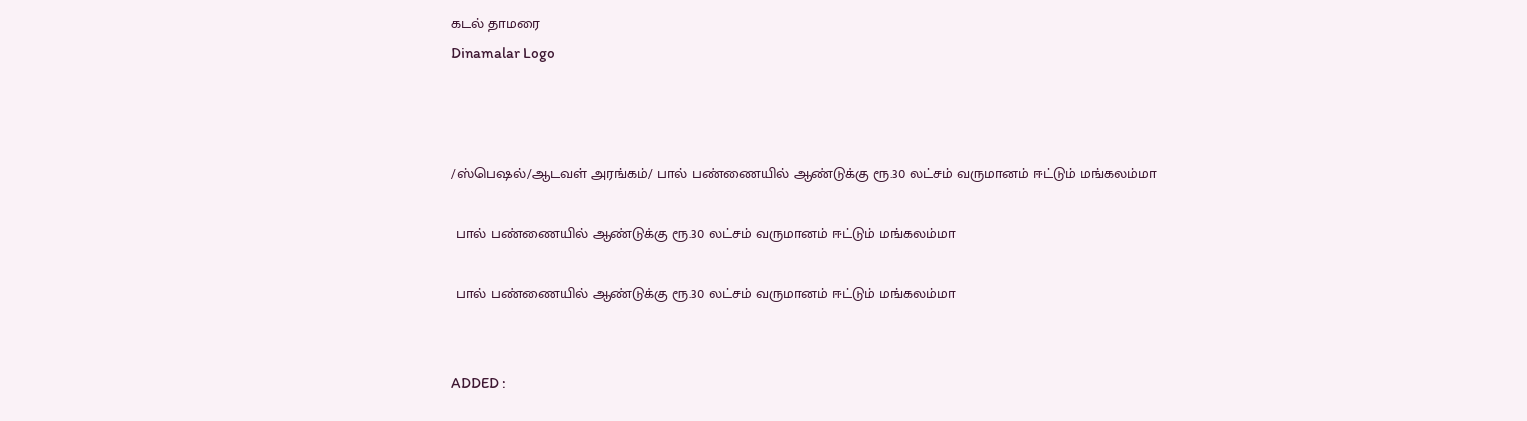கடல் தாமரை
Dinamalar Logo



/ஸ்பெஷல்/ஆடவள் அரங்கம்/ பால் பண்ணையில் ஆண்டுக்கு ரூ.30 லட்சம் வருமானம் ஈட்டும் மங்கலம்மா

 பால் பண்ணையில் ஆண்டுக்கு ரூ.30 லட்சம் வருமானம் ஈட்டும் மங்கலம்மா

 பால் பண்ணையில் ஆண்டுக்கு ரூ.30 லட்சம் வருமானம் ஈட்டும் மங்கலம்மா


ADDED :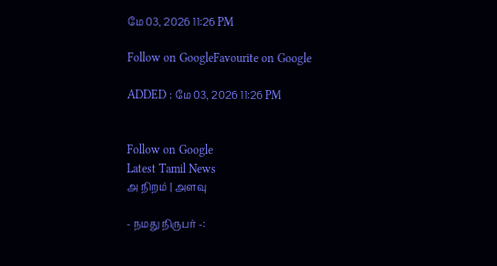மே 03, 2026 11:26 PM

Follow on GoogleFavourite on Google

ADDED : மே 03, 2026 11:26 PM


Follow on Google
Latest Tamil News
அ நிறம் | அளவு

- நமது நிருபர் -: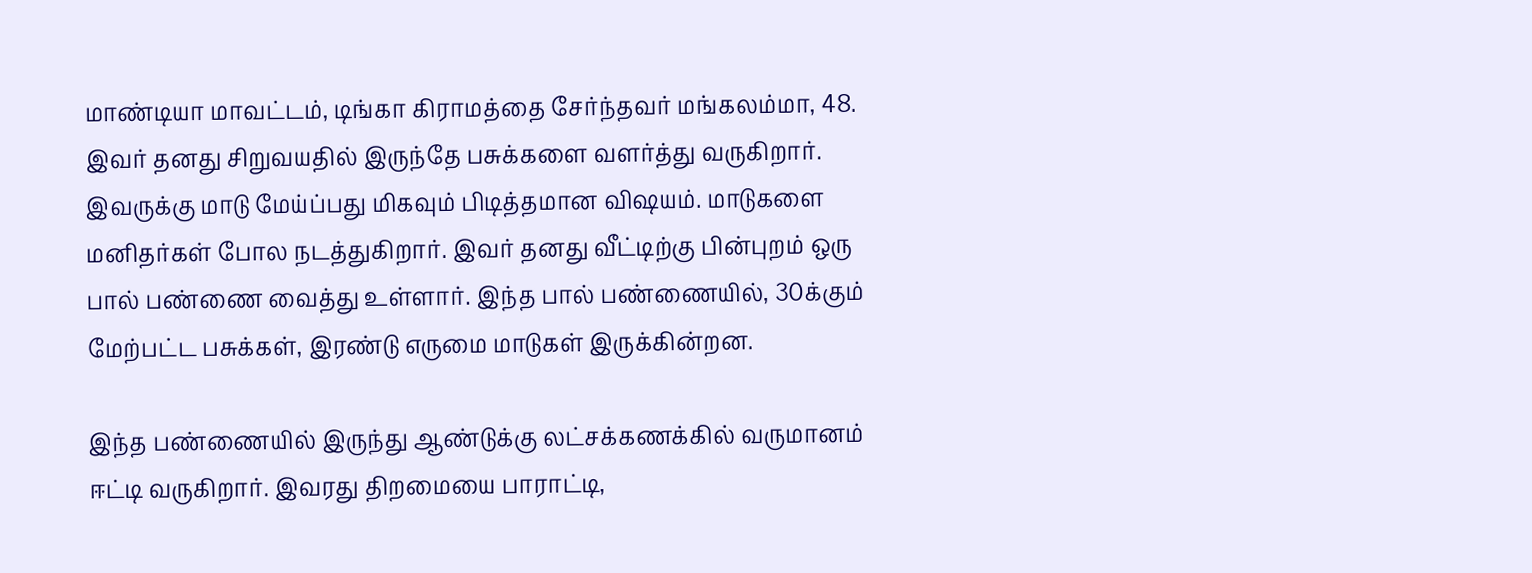மாண்டியா மாவட்டம், டிங்கா கிராமத்தை சேர்ந்தவர் மங்கலம்மா, 48. இவர் தனது சிறுவயதில் இருந்தே பசுக்களை வளர்த்து வருகிறார். இவருக்கு மாடு மேய்ப்பது மிகவும் பிடித்தமான விஷயம். மாடுகளை மனிதர்கள் போல நடத்துகிறார். இவர் தனது வீட்டிற்கு பின்புறம் ஒரு பால் பண்ணை வைத்து உள்ளார். இந்த பால் பண்ணையில், 30க்கும் மேற்பட்ட பசுக்கள், இரண்டு எருமை மாடுகள் இருக்கின்றன.

இந்த பண்ணையில் இருந்து ஆண்டுக்கு லட்சக்கணக்கில் வருமானம் ஈட்டி வருகிறார். இவரது திறமையை பாராட்டி,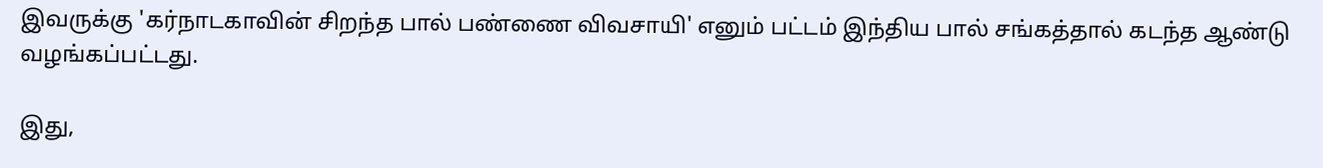இவருக்கு 'கர்நாடகாவின் சிறந்த பால் பண்ணை விவசாயி' எனும் பட்டம் இந்திய பால் சங்கத்தால் கடந்த ஆண்டு வழங்கப்பட்டது.

இது,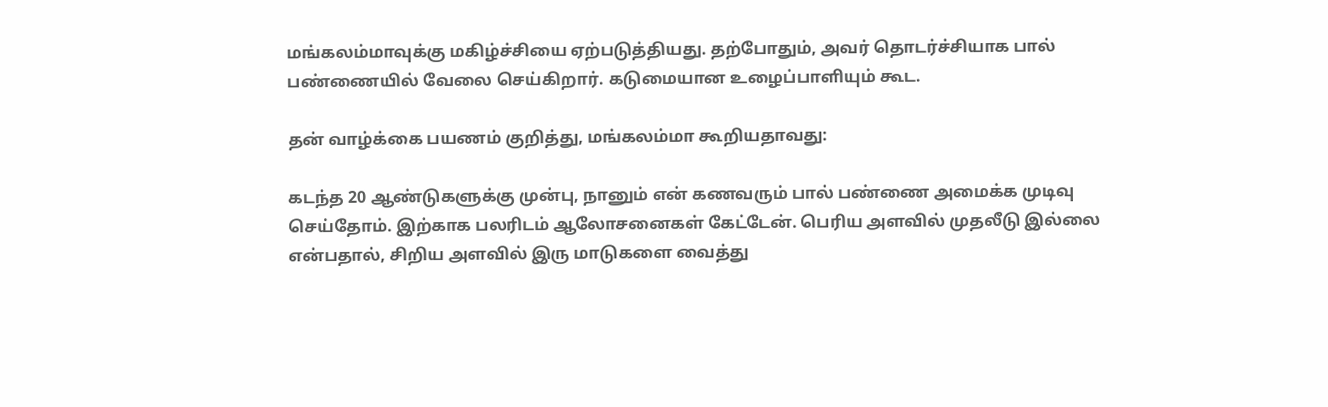மங்கலம்மாவுக்கு மகிழ்ச்சியை ஏற்படுத்தியது. தற்போதும், அவர் தொடர்ச்சியாக பால் பண்ணையில் வேலை செய்கிறார். கடுமையான உழைப்பாளியும் கூட.

தன் வாழ்க்கை பயணம் குறித்து, மங்கலம்மா கூறியதாவது:

கடந்த 20 ஆண்டுகளுக்கு முன்பு, நானும் என் கணவரும் பால் பண்ணை அமைக்க முடிவு செய்தோம். இற்காக பலரிடம் ஆலோசனைகள் கேட்டேன். பெரிய அளவில் முதலீடு இல்லை என்பதால், சிறிய அளவில் இரு மாடுகளை வைத்து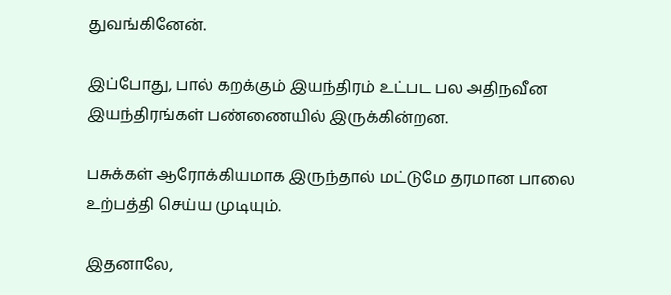துவங்கினேன்.

இப்போது, பால் கறக்கும் இயந்திரம் உட்பட பல அதிநவீன இயந்திரங்கள் பண்ணையில் இருக்கின்றன.

பசுக்கள் ஆரோக்கியமாக இருந்தால் மட்டுமே தரமான பாலை உற்பத்தி செய்ய முடியும்.

இதனாலே,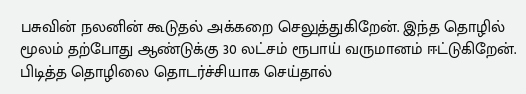பசுவின் நலனின் கூடுதல் அக்கறை செலுத்துகிறேன். இந்த தொழில் மூலம் தற்போது ஆண்டுக்கு 30 லட்சம் ரூபாய் வருமானம் ஈட்டுகிறேன். பிடித்த தொழிலை தொடர்ச்சியாக செய்தால்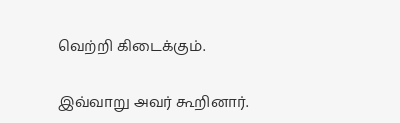வெற்றி கிடைக்கும்.

இவ்வாறு அவர் கூறினார்.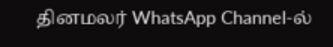தினமலர் WhatsApp Channel-ல்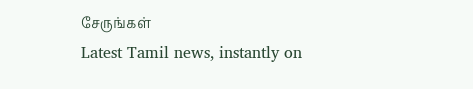சேருங்கள்
Latest Tamil news, instantly on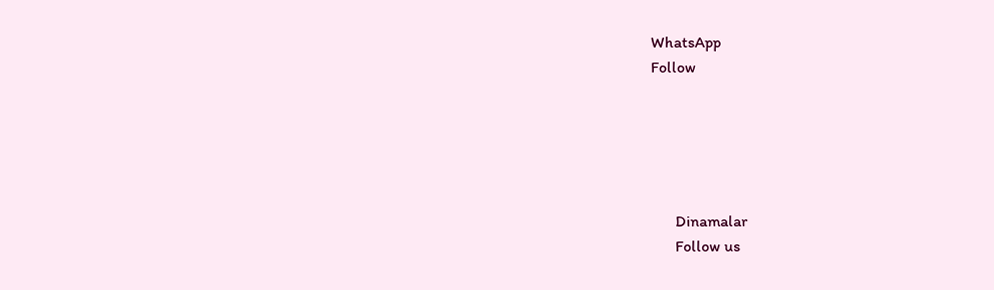WhatsApp
Follow





      Dinamalar
      Follow us